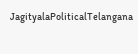JagityalaPoliticalTelangana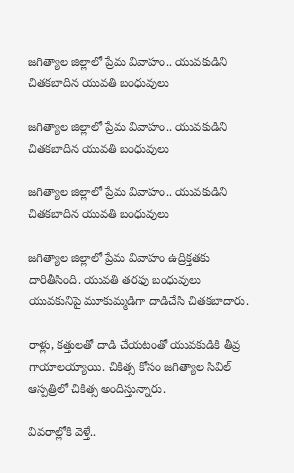జగిత్యాల జిల్లాలో ప్రేమ వివాహం.. యువకుడిని చితకబాదిన యువతి బంధువులు

జగిత్యాల జిల్లాలో ప్రేమ వివాహం.. యువకుడిని చితకబాదిన యువతి బంధువులు

జగిత్యాల జిల్లాలో ప్రేమ వివాహం.. యువకుడిని చితకబాదిన యువతి బంధువులు

జగిత్యాల జిల్లాలో ప్రేమ వివాహం ఉద్రిక్తతకు దారితీసింది. యువతి తరఫు బంధువులు యువకునిపై మూకుమ్మడిగా దాడిచేసి చితకబాదారు.

రాళ్లు, కత్తులతో దాడి చేయటంతో యువకుడికి తీవ్ర గాయాలయ్యాయి. చికిత్స కోసం జగిత్యాల సివిల్ ఆస్పత్రిలో చికిత్స అందిస్తున్నారు.

వివరాల్లోకి వెళ్తే..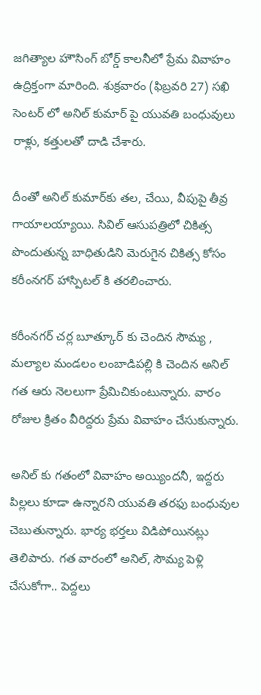జగిత్యాల హౌసింగ్ బోర్డ్ కాలనీలో ప్రేమ వివాహం ఉద్రిక్తంగా మారింది. శుక్రవారం (ఫిబ్రవరి 27) సఖి సెంటర్ లో అనిల్ కుమార్ పై యువతి బంధువులు రాళ్లు, కత్తులతో దాడి చేశారు.

దీంతో అనిల్ కుమార్‌కు తల, చేయి, వీపుపై తీవ్ర గాయాలయ్యాయి. సివిల్ ఆసుపత్రిలో చికిత్స పొందుతున్న బాధితుడిని మెరుగైన చికిత్స కోసం కరీంనగర్ హాస్పిటల్ కి తరలించారు.

కరీంనగర్ చర్ల బూత్కూర్ కు చెందిన సౌమ్య , మల్యాల మండలం లంబాడిపల్లి కి చెందిన అనిల్ గత ఆరు నెలలుగా ప్రేమిచికుంటున్నారు. వారం రోజుల క్రితం వీరిద్దరు ప్రేమ వివాహం చేసుకున్నారు.

అనిల్ కు గతంలో వివాహం అయ్యిందనీ, ఇద్దరు పిల్లలు కూడా ఉన్నారని యువతి తరఫు బంధువుల చెబుతున్నారు. భార్య భర్తలు విడిపోయినట్లు తెలిపారు. గత వారంలో అనిల్, సౌమ్య పెళ్లి చేసుకోగా.. పెద్దలు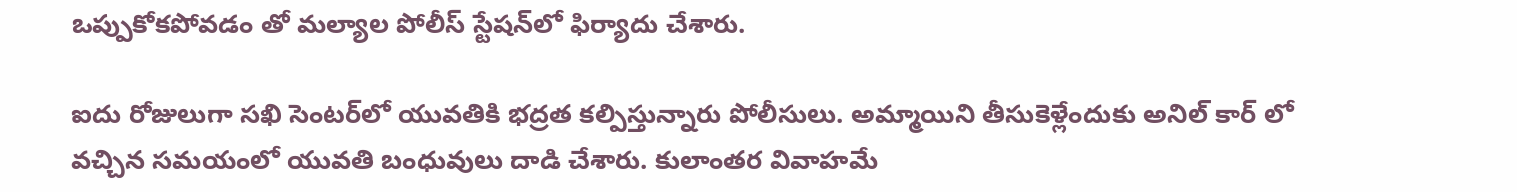ఒప్పుకోకపోవడం తో మల్యాల పోలీస్ స్టేషన్‌లో ఫిర్యాదు చేశారు.

ఐదు రోజులుగా సఖి సెంటర్‌లో యువతికి భద్రత కల్పిస్తున్నారు పోలీసులు. అమ్మాయిని తీసుకెళ్లేందుకు అనిల్ కార్ లో వచ్చిన సమయంలో యువతి బంధువులు దాడి చేశారు. కులాంతర వివాహమే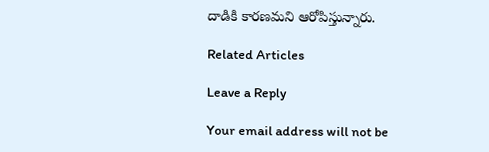దాడికి కారణమని ఆరోపిస్తున్నారు.

Related Articles

Leave a Reply

Your email address will not be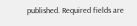published. Required fields are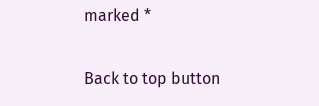marked *

Back to top button